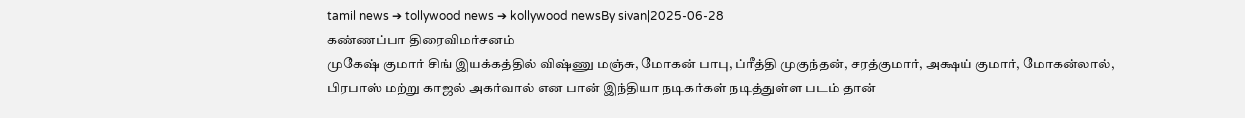tamil news ➔ tollywood news ➔ kollywood newsBy sivan|2025-06-28
கண்ணப்பா திரைவிமர்சனம்
முகேஷ் குமார் சிங் இயக்கத்தில் விஷ்ணு மஞ்சு, மோகன் பாபு, ப்ரீத்தி முகுந்தன், சரத்குமார், அக்ஷய் குமார், மோகன்லால், பிரபாஸ் மற்று காஜல் அகர்வால் என பான் இந்தியா நடிகர்கள் நடித்துள்ள படம் தான்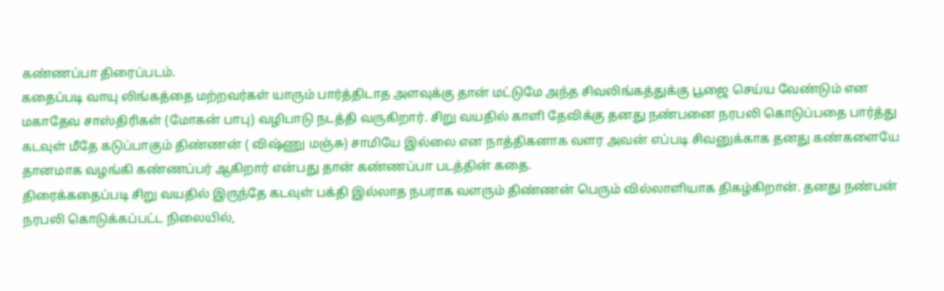கண்ணப்பா திரைப்படம்.
கதைப்படி வாயு லிங்கத்தை மற்றவர்கள் யாரும் பார்த்திடாத அளவுக்கு தான் மட்டுமே அந்த சிவலிங்கத்துக்கு பூஜை செய்ய வேண்டும் என மகாதேவ சாஸ்திரிகள் (மோகன் பாபு) வழிபாடு நடத்தி வருகிறார். சிறு வயதில் காளி தேவிக்கு தனது நண்பனை நரபலி கொடுப்பதை பார்த்து கடவுள் மீதே கடுப்பாகும் திண்ணன் ( விஷ்ணு மஞ்சு) சாமியே இல்லை என நாத்திகனாக வளர அவன் எப்படி சிவனுக்காக தனது கண்களையே தானமாக வழங்கி கண்ணப்பர் ஆகிறார் என்பது தான் கண்ணப்பா படத்தின் கதை.
திரைக்கதைப்படி சிறு வயதில் இருந்தே கடவுள் பக்தி இல்லாத நபராக வளரும் திண்ணன் பெரும் வில்லாளியாக திகழ்கிறான். தனது நண்பன் நரபலி கொடுக்கப்பட்ட நிலையில்,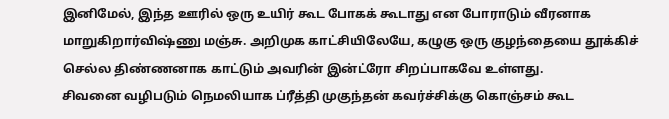இனிமேல், இந்த ஊரில் ஒரு உயிர் கூட போகக் கூடாது என போராடும் வீரனாக மாறுகிறார்விஷ்ணு மஞ்சு. அறிமுக காட்சியிலேயே, கழுகு ஒரு குழந்தையை தூக்கிச் செல்ல திண்ணனாக காட்டும் அவரின் இன்ட்ரோ சிறப்பாகவே உள்ளது.
சிவனை வழிபடும் நெமலியாக ப்ரீத்தி முகுந்தன் கவர்ச்சிக்கு கொஞ்சம் கூட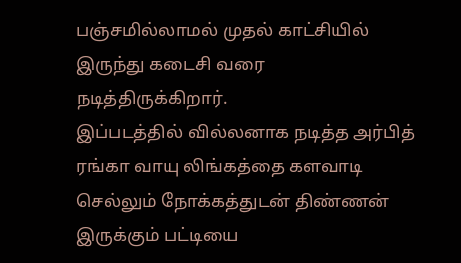பஞ்சமில்லாமல் முதல் காட்சியில் இருந்து கடைசி வரை நடித்திருக்கிறார்.
இப்படத்தில் வில்லனாக நடித்த அர்பித் ரங்கா வாயு லிங்கத்தை களவாடி செல்லும் நோக்கத்துடன் திண்ணன் இருக்கும் பட்டியை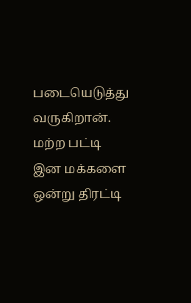படையெடுத்து வருகிறான். மற்ற பட்டி இன மக்களை ஒன்று திரட்டி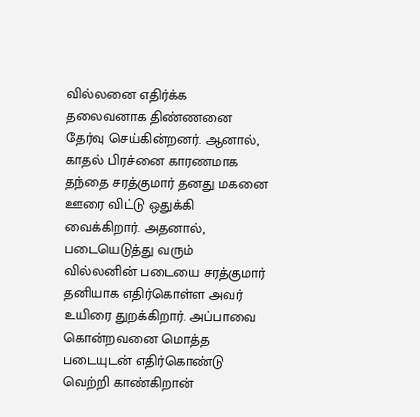வில்லனை எதிர்க்க தலைவனாக திண்ணனை தேர்வு செய்கின்றனர். ஆனால், காதல் பிரச்னை காரணமாக தந்தை சரத்குமார் தனது மகனை ஊரை விட்டு ஒதுக்கி வைக்கிறார். அதனால், படையெடுத்து வரும் வில்லனின் படையை சரத்குமார் தனியாக எதிர்கொள்ள அவர் உயிரை துறக்கிறார். அப்பாவை கொன்றவனை மொத்த படையுடன் எதிர்கொண்டு வெற்றி காண்கிறான்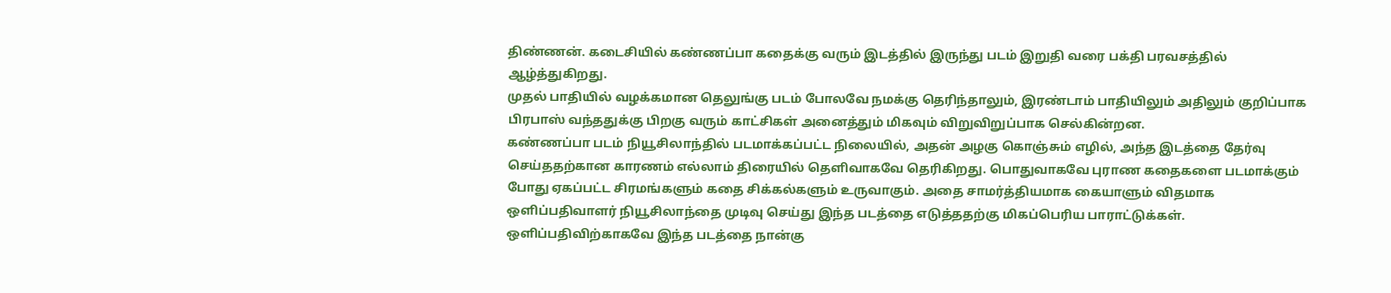திண்ணன். கடைசியில் கண்ணப்பா கதைக்கு வரும் இடத்தில் இருந்து படம் இறுதி வரை பக்தி பரவசத்தில் ஆழ்த்துகிறது.
முதல் பாதியில் வழக்கமான தெலுங்கு படம் போலவே நமக்கு தெரிந்தாலும், இரண்டாம் பாதியிலும் அதிலும் குறிப்பாக பிரபாஸ் வந்ததுக்கு பிறகு வரும் காட்சிகள் அனைத்தும் மிகவும் விறுவிறுப்பாக செல்கின்றன.
கண்ணப்பா படம் நியூசிலாந்தில் படமாக்கப்பட்ட நிலையில், அதன் அழகு கொஞ்சும் எழில், அந்த இடத்தை தேர்வு செய்ததற்கான காரணம் எல்லாம் திரையில் தெளிவாகவே தெரிகிறது. பொதுவாகவே புராண கதைகளை படமாக்கும் போது ஏகப்பட்ட சிரமங்களும் கதை சிக்கல்களும் உருவாகும். அதை சாமர்த்தியமாக கையாளும் விதமாக ஒளிப்பதிவாளர் நியூசிலாந்தை முடிவு செய்து இந்த படத்தை எடுத்ததற்கு மிகப்பெரிய பாராட்டுக்கள். ஒளிப்பதிவிற்காகவே இந்த படத்தை நான்கு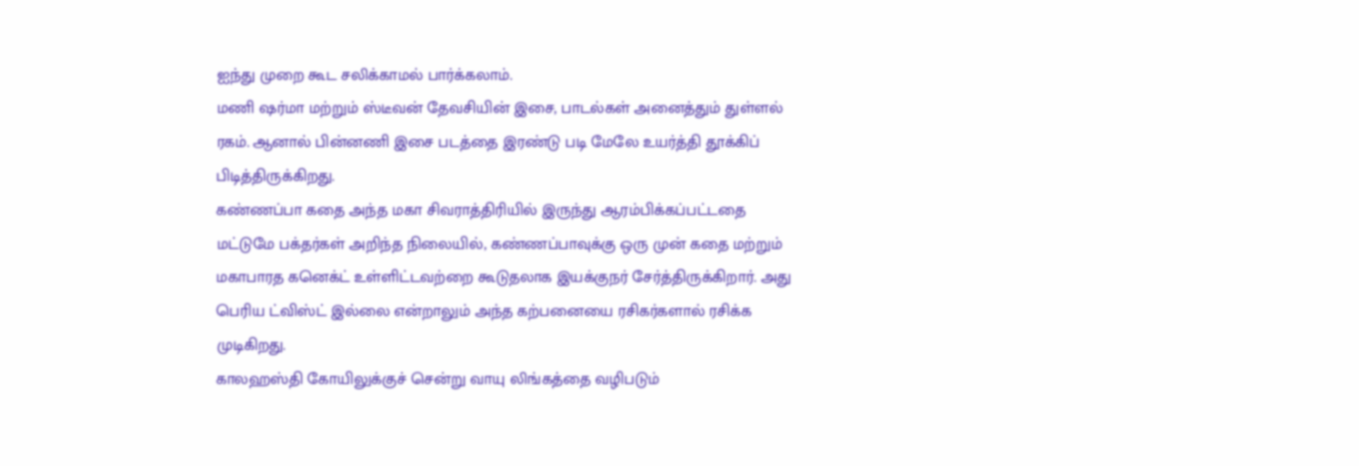ஐந்து முறை கூட சலிக்காமல் பார்க்கலாம்.
மணி ஷர்மா மற்றும் ஸ்டீவன் தேவசியின் இசை, பாடல்கள் அனைத்தும் துள்ளல் ரகம். ஆனால் பின்னணி இசை படத்தை இரண்டு படி மேலே உயர்த்தி தூக்கிப் பிடித்திருக்கிறது.
கண்ணப்பா கதை அந்த மகா சிவராத்திரியில் இருந்து ஆரம்பிக்கப்பட்டதை மட்டுமே பக்தர்கள் அறிந்த நிலையில், கண்ணப்பாவுக்கு ஒரு முன் கதை மற்றும் மகாபாரத கனெக்ட் உள்ளிட்டவற்றை கூடுதலாக இயக்குநர் சேர்த்திருக்கிறார். அது பெரிய ட்விஸ்ட் இல்லை என்றாலும் அந்த கற்பனையை ரசிகர்களால் ரசிக்க முடிகிறது.
காலஹஸ்தி கோயிலுக்குச் சென்று வாயு லிங்கத்தை வழிபடும்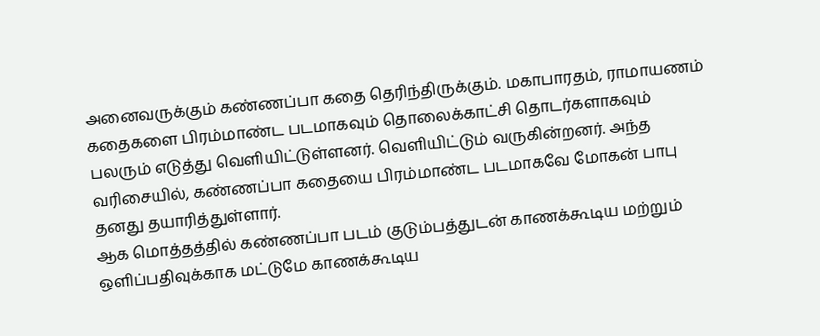அனைவருக்கும் கண்ணப்பா கதை தெரிந்திருக்கும். மகாபாரதம், ராமாயணம் கதைகளை பிரம்மாண்ட படமாகவும் தொலைக்காட்சி தொடர்களாகவும் பலரும் எடுத்து வெளியிட்டுள்ளனர். வெளியிட்டும் வருகின்றனர். அந்த வரிசையில், கண்ணப்பா கதையை பிரம்மாண்ட படமாகவே மோகன் பாபு தனது தயாரித்துள்ளார்.
ஆக மொத்தத்தில் கண்ணப்பா படம் குடும்பத்துடன் காணக்கூடிய மற்றும் ஒளிப்பதிவுக்காக மட்டுமே காணக்கூடிய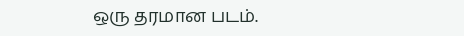ஒரு தரமான படம்.